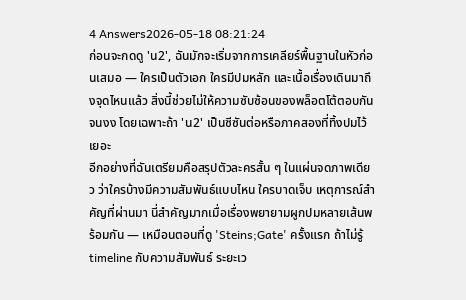4 Answers2026-05-18 08:21:24
ก่อนจะกดดู 'น2', ฉันมักจะเริ่มจากการเคลียร์พื้นฐานในหัวก่อนเสมอ — ใครเป็นตัวเอก ใครมีปมหลัก และเนื้อเรื่องเดินมาถึงจุดไหนแล้ว สิ่งนี้ช่วยไม่ให้ความซับซ้อนของพล็อตโต้ตอบกันจนงง โดยเฉพาะถ้า 'น2' เป็นซีซันต่อหรือภาคสองที่ทิ้งปมไว้เยอะ
อีกอย่างที่ฉันเตรียมคือสรุปตัวละครสั้น ๆ ในแผ่นจดภาพเดียว ว่าใครบ้างมีความสัมพันธ์แบบไหน ใครบาดเจ็บ เหตุการณ์สำคัญที่ผ่านมา นี่สำคัญมากเมื่อเรื่องพยายามผูกปมหลายเส้นพร้อมกัน — เหมือนตอนที่ดู 'Steins;Gate' ครั้งแรก ถ้าไม่รู้ timeline กับความสัมพันธ์ ระยะเว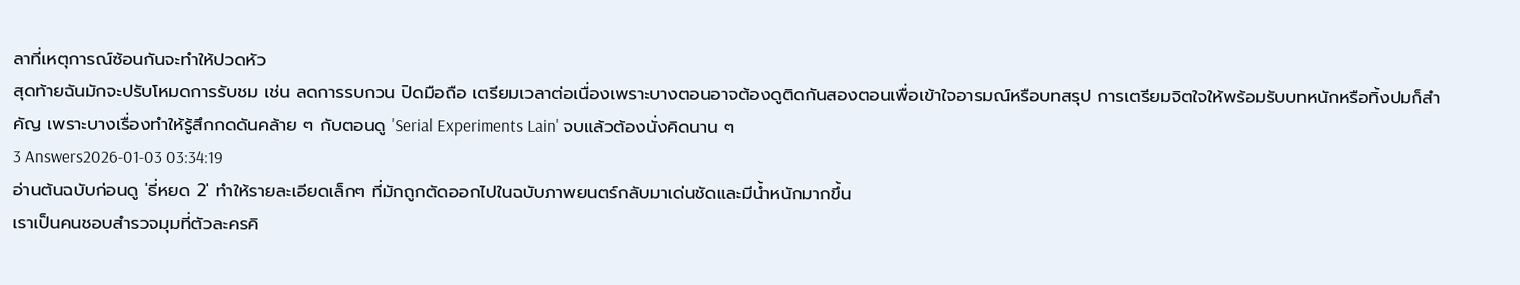ลาที่เหตุการณ์ซ้อนกันจะทำให้ปวดหัว
สุดท้ายฉันมักจะปรับโหมดการรับชม เช่น ลดการรบกวน ปิดมือถือ เตรียมเวลาต่อเนื่องเพราะบางตอนอาจต้องดูติดกันสองตอนเพื่อเข้าใจอารมณ์หรือบทสรุป การเตรียมจิตใจให้พร้อมรับบทหนักหรือทิ้งปมก็สำคัญ เพราะบางเรื่องทำให้รู้สึกกดดันคล้าย ๆ กับตอนดู 'Serial Experiments Lain' จบแล้วต้องนั่งคิดนาน ๆ
3 Answers2026-01-03 03:34:19
อ่านต้นฉบับก่อนดู 'ธี่หยด 2' ทำให้รายละเอียดเล็กๆ ที่มักถูกตัดออกไปในฉบับภาพยนตร์กลับมาเด่นชัดและมีน้ำหนักมากขึ้น
เราเป็นคนชอบสำรวจมุมที่ตัวละครคิ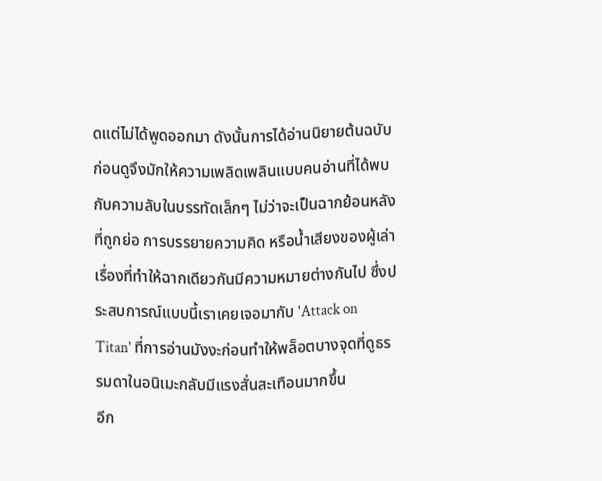ดแต่ไม่ได้พูดออกมา ดังนั้นการได้อ่านนิยายต้นฉบับก่อนดูจึงมักให้ความเพลิดเพลินแบบคนอ่านที่ได้พบกับความลับในบรรทัดเล็กๆ ไม่ว่าจะเป็นฉากย้อนหลังที่ถูกย่อ การบรรยายความคิด หรือน้ำเสียงของผู้เล่าเรื่องที่ทำให้ฉากเดียวกันมีความหมายต่างกันไป ซึ่งประสบการณ์แบบนี้เราเคยเจอมากับ 'Attack on Titan' ที่การอ่านมังงะก่อนทำให้พล็อตบางจุดที่ดูธรรมดาในอนิเมะกลับมีแรงสั่นสะเทือนมากขึ้น
อีก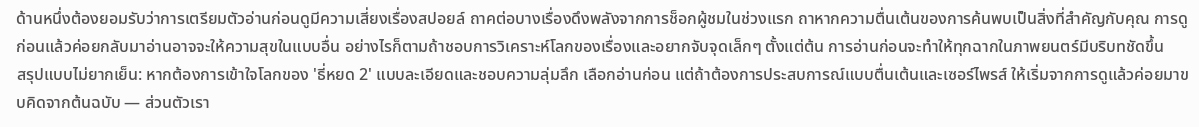ด้านหนึ่งต้องยอมรับว่าการเตรียมตัวอ่านก่อนดูมีความเสี่ยงเรื่องสปอยล์ ถาคต่อบางเรื่องดึงพลังจากการช็อกผู้ชมในช่วงแรก ถาหากความตื่นเต้นของการค้นพบเป็นสิ่งที่สำคัญกับคุณ การดูก่อนแล้วค่อยกลับมาอ่านอาจจะให้ความสุขในแบบอื่น อย่างไรก็ตามถ้าชอบการวิเคราะห์โลกของเรื่องและอยากจับจุดเล็กๆ ตั้งแต่ต้น การอ่านก่อนจะทำให้ทุกฉากในภาพยนตร์มีบริบทชัดขึ้น
สรุปแบบไม่ยากเย็น: หากต้องการเข้าใจโลกของ 'ธี่หยด 2' แบบละเอียดและชอบความลุ่มลึก เลือกอ่านก่อน แต่ถ้าต้องการประสบการณ์แบบตื่นเต้นและเซอร์ไพรส์ ให้เริ่มจากการดูแล้วค่อยมาขบคิดจากต้นฉบับ — ส่วนตัวเรา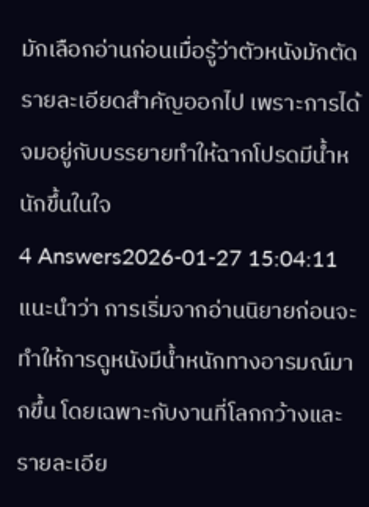มักเลือกอ่านก่อนเมื่อรู้ว่าตัวหนังมักตัดรายละเอียดสำคัญออกไป เพราะการได้จมอยู่กับบรรยายทำให้ฉากโปรดมีน้ำหนักขึ้นในใจ
4 Answers2026-01-27 15:04:11
แนะนำว่า การเริ่มจากอ่านนิยายก่อนจะทำให้การดูหนังมีน้ำหนักทางอารมณ์มากขึ้น โดยเฉพาะกับงานที่โลกกว้างและรายละเอีย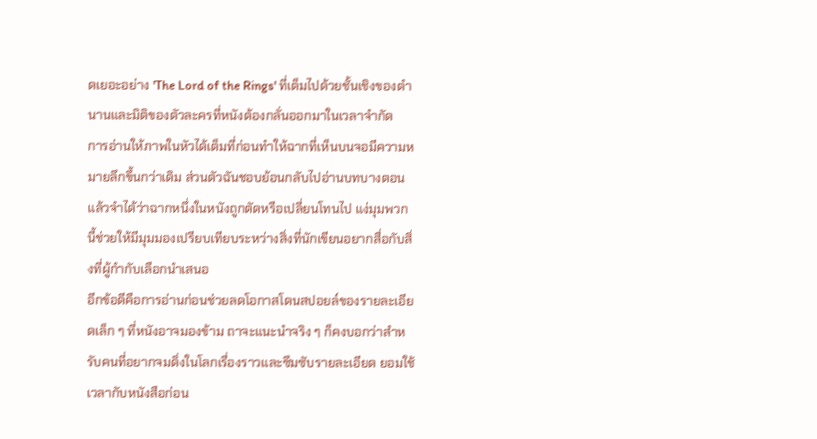ดเยอะอย่าง 'The Lord of the Rings' ที่เต็มไปด้วยชั้นเชิงของตำนานและมิติของตัวละครที่หนังต้องกลั่นออกมาในเวลาจำกัด
การอ่านให้ภาพในหัวได้เต็มที่ก่อนทำให้ฉากที่เห็นบนจอมีความหมายลึกขึ้นกว่าเดิม ส่วนตัวฉันชอบย้อนกลับไปอ่านบทบางตอนแล้วจำได้ว่าฉากหนึ่งในหนังถูกตัดหรือเปลี่ยนโทนไป แง่มุมพวกนี้ช่วยให้มีมุมมองเปรียบเทียบระหว่างสิ่งที่นักเขียนอยากสื่อกับสิ่งที่ผู้กำกับเลือกนำเสนอ
อีกข้อดีคือการอ่านก่อนช่วยลดโอกาสโดนสปอยล์ของรายละเอียดเล็ก ๆ ที่หนังอาจมองข้าม ถาจะแนะนำจริง ๆ ก็คงบอกว่าสำหรับคนที่อยากจมดิ่งในโลกเรื่องราวและซึมซับรายละเอียด ยอมใช้เวลากับหนังสือก่อน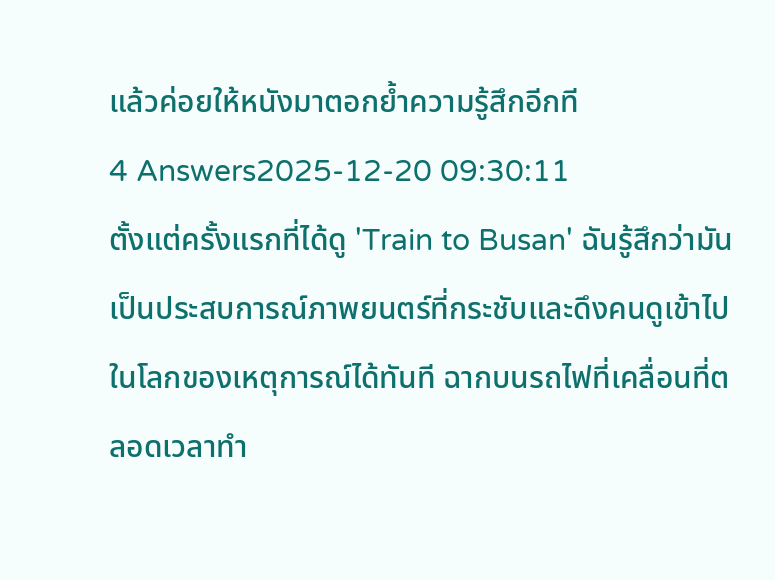แล้วค่อยให้หนังมาตอกย้ำความรู้สึกอีกที
4 Answers2025-12-20 09:30:11
ตั้งแต่ครั้งแรกที่ได้ดู 'Train to Busan' ฉันรู้สึกว่ามันเป็นประสบการณ์ภาพยนตร์ที่กระชับและดึงคนดูเข้าไปในโลกของเหตุการณ์ได้ทันที ฉากบนรถไฟที่เคลื่อนที่ตลอดเวลาทำ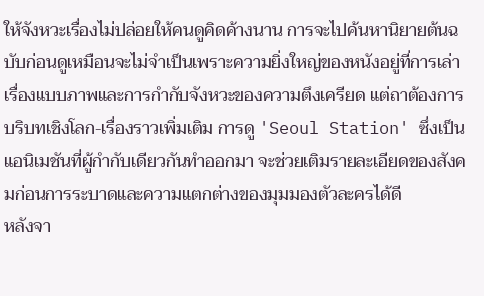ให้จังหวะเรื่องไม่ปล่อยให้คนดูคิดค้างนาน การจะไปค้นหานิยายต้นฉบับก่อนดูเหมือนจะไม่จำเป็นเพราะความยิ่งใหญ่ของหนังอยู่ที่การเล่าเรื่องแบบภาพและการกำกับจังหวะของความตึงเครียด แต่ถาต้องการบริบทเชิงโลก-เรื่องราวเพิ่มเติม การดู 'Seoul Station' ซึ่งเป็นแอนิเมชันที่ผู้กำกับเดียวกันทำออกมา จะช่วยเติมรายละเอียดของสังคมก่อนการระบาดและความแตกต่างของมุมมองตัวละครได้ดี
หลังจา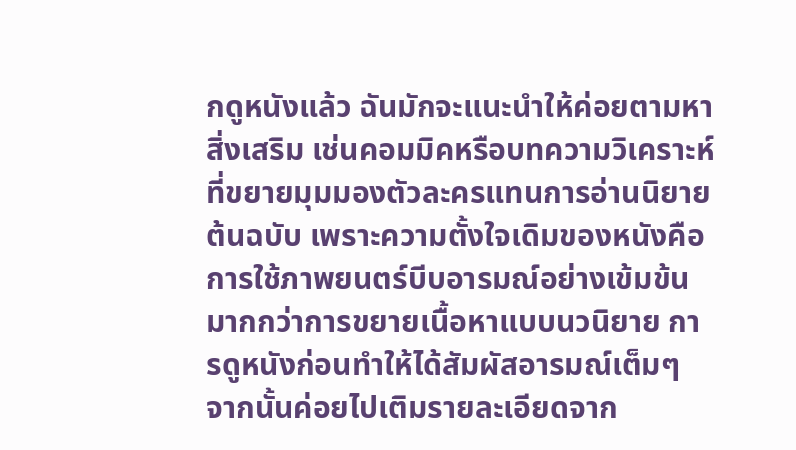กดูหนังแล้ว ฉันมักจะแนะนำให้ค่อยตามหาสิ่งเสริม เช่นคอมมิคหรือบทความวิเคราะห์ที่ขยายมุมมองตัวละครแทนการอ่านนิยายต้นฉบับ เพราะความตั้งใจเดิมของหนังคือการใช้ภาพยนตร์บีบอารมณ์อย่างเข้มข้นมากกว่าการขยายเนื้อหาแบบนวนิยาย การดูหนังก่อนทำให้ได้สัมผัสอารมณ์เต็มๆ จากนั้นค่อยไปเติมรายละเอียดจาก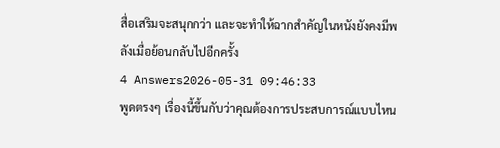สื่อเสริมจะสนุกกว่า และจะทำให้ฉากสําคัญในหนังยังคงมีพลังเมื่อย้อนกลับไปอีกครั้ง
4 Answers2026-05-31 09:46:33
พูดตรงๆ เรื่องนี้ขึ้นกับว่าคุณต้องการประสบการณ์แบบไหน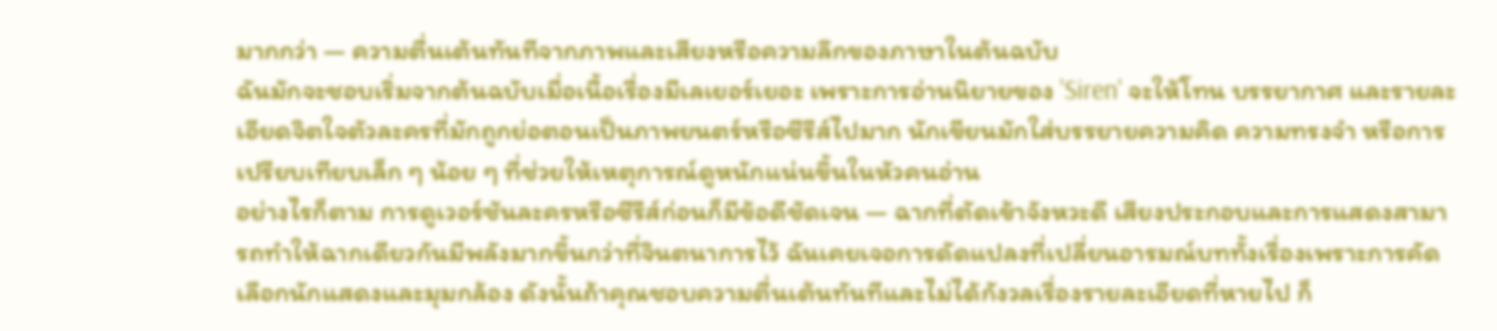มากกว่า — ความตื่นเต้นทันทีจากภาพและเสียงหรือความลึกของภาษาในต้นฉบับ
ฉันมักจะชอบเริ่มจากต้นฉบับเมื่อเนื้อเรื่องมีเลเยอร์เยอะ เพราะการอ่านนิยายของ 'Siren' จะให้โทน บรรยากาศ และรายละเอียดจิตใจตัวละครที่มักถูกย่อตอนเป็นภาพยนตร์หรือซีรีส์ไปมาก นักเขียนมักใส่บรรยายความคิด ความทรงจำ หรือการเปรียบเทียบเล็ก ๆ น้อย ๆ ที่ช่วยให้เหตุการณ์ดูหนักแน่นขึ้นในหัวคนอ่าน
อย่างไรก็ตาม การดูเวอร์ชันละครหรือซีรีส์ก่อนก็มีข้อดีชัดเจน — ฉากที่ตัดเข้าจังหวะดี เสียงประกอบและการแสดงสามารถทำให้ฉากเดียวกันมีพลังมากขึ้นกว่าที่จินตนาการไว้ ฉันเคยเจอการดัดแปลงที่เปลี่ยนอารมณ์บททั้งเรื่องเพราะการคัดเลือกนักแสดงและมุมกล้อง ดังนั้นถ้าคุณชอบความตื่นเต้นทันทีและไม่ได้กังวลเรื่องรายละเอียดที่หายไป ก็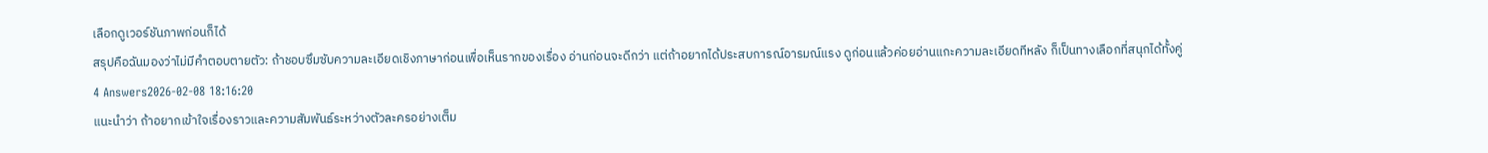เลือกดูเวอร์ชันภาพก่อนก็ได้
สรุปคือฉันมองว่าไม่มีคำตอบตายตัว: ถ้าชอบซึมซับความละเอียดเชิงภาษาก่อนเพื่อเห็นรากของเรื่อง อ่านก่อนจะดีกว่า แต่ถ้าอยากได้ประสบการณ์อารมณ์แรง ดูก่อนแล้วค่อยอ่านแกะความละเอียดทีหลัง ก็เป็นทางเลือกที่สนุกได้ทั้งคู่
4 Answers2026-02-08 18:16:20
แนะนำว่า ถ้าอยากเข้าใจเรื่องราวและความสัมพันธ์ระหว่างตัวละครอย่างเต็ม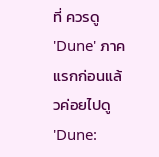ที่ ควรดู 'Dune' ภาคแรกก่อนแล้วค่อยไปดู 'Dune: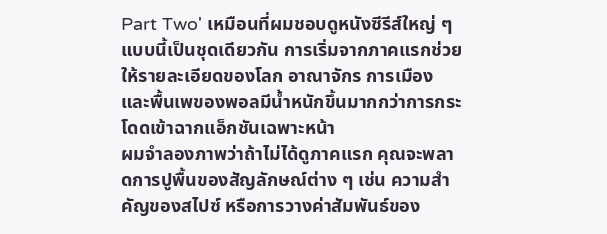Part Two' เหมือนที่ผมชอบดูหนังซีรีส์ใหญ่ ๆ แบบนี้เป็นชุดเดียวกัน การเริ่มจากภาคแรกช่วยให้รายละเอียดของโลก อาณาจักร การเมือง และพื้นเพของพอลมีน้ำหนักขึ้นมากกว่าการกระโดดเข้าฉากแอ็กชันเฉพาะหน้า
ผมจำลองภาพว่าถ้าไม่ได้ดูภาคแรก คุณจะพลาดการปูพื้นของสัญลักษณ์ต่าง ๆ เช่น ความสำคัญของสไปซ์ หรือการวางค่าสัมพันธ์ของ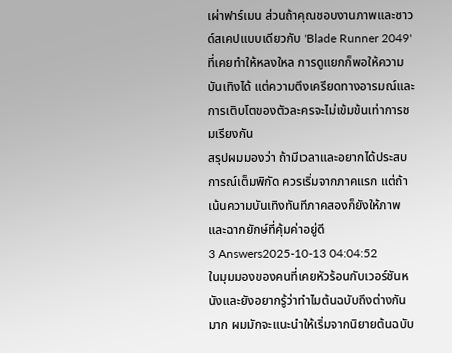เผ่าฟาร์เมน ส่วนถ้าคุณชอบงานภาพและซาวด์สเคปแบบเดียวกับ 'Blade Runner 2049' ที่เคยทำให้หลงใหล การดูแยกก็พอให้ความบันเทิงได้ แต่ความตึงเครียดทางอารมณ์และการเติบโตของตัวละครจะไม่เข้มข้นเท่าการชมเรียงกัน
สรุปผมมองว่า ถ้ามีเวลาและอยากได้ประสบการณ์เต็มพิกัด ควรเริ่มจากภาคแรก แต่ถ้าเน้นความบันเทิงทันทีภาคสองก็ยังให้ภาพและฉากยักษ์ที่คุ้มค่าอยู่ดี
3 Answers2025-10-13 04:04:52
ในมุมมองของคนที่เคยหัวร้อนกับเวอร์ชันหนังและยังอยากรู้ว่าทำไมต้นฉบับถึงต่างกันมาก ผมมักจะแนะนำให้เริ่มจากนิยายต้นฉบับ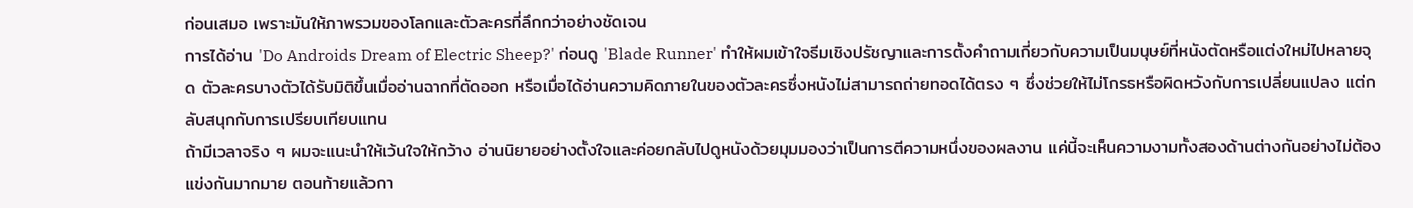ก่อนเสมอ เพราะมันให้ภาพรวมของโลกและตัวละครที่ลึกกว่าอย่างชัดเจน
การได้อ่าน 'Do Androids Dream of Electric Sheep?' ก่อนดู 'Blade Runner' ทำให้ผมเข้าใจธีมเชิงปรัชญาและการตั้งคำถามเกี่ยวกับความเป็นมนุษย์ที่หนังตัดหรือแต่งใหม่ไปหลายจุด ตัวละครบางตัวได้รับมิติขึ้นเมื่ออ่านฉากที่ตัดออก หรือเมื่อได้อ่านความคิดภายในของตัวละครซึ่งหนังไม่สามารถถ่ายทอดได้ตรง ๆ ซึ่งช่วยให้ไม่โกรธหรือผิดหวังกับการเปลี่ยนแปลง แต่กลับสนุกกับการเปรียบเทียบแทน
ถ้ามีเวลาจริง ๆ ผมจะแนะนำให้เว้นใจให้กว้าง อ่านนิยายอย่างตั้งใจและค่อยกลับไปดูหนังด้วยมุมมองว่าเป็นการตีความหนึ่งของผลงาน แค่นี้จะเห็นความงามทั้งสองด้านต่างกันอย่างไม่ต้องแข่งกันมากมาย ตอนท้ายแล้วกา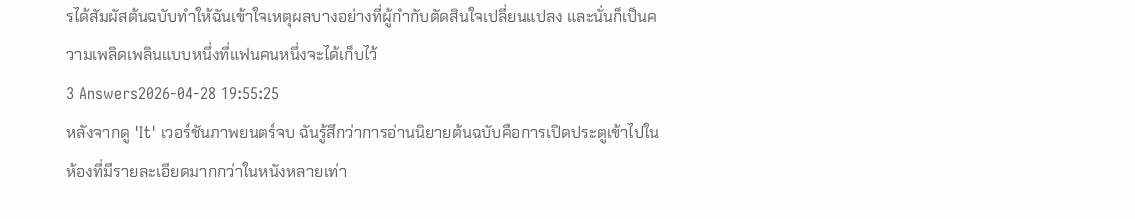รได้สัมผัสต้นฉบับทำให้ฉันเข้าใจเหตุผลบางอย่างที่ผู้กำกับตัดสินใจเปลี่ยนแปลง และนั่นก็เป็นความเพลิดเพลินแบบหนึ่งที่แฟนคนหนึ่งจะได้เก็บไว้
3 Answers2026-04-28 19:55:25
หลังจากดู 'It' เวอร์ชันภาพยนตร์จบ ฉันรู้สึกว่าการอ่านนิยายต้นฉบับคือการเปิดประตูเข้าไปในห้องที่มีรายละเอียดมากกว่าในหนังหลายเท่า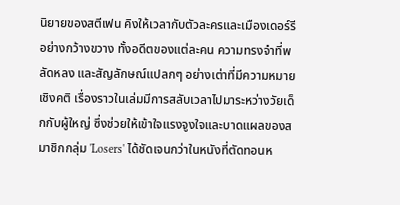นิยายของสตีเฟน คิงให้เวลากับตัวละครและเมืองเดอร์รีอย่างกว้างขวาง ทั้งอดีตของแต่ละคน ความทรงจำที่พลัดหลง และสัญลักษณ์แปลกๆ อย่างเต่าที่มีความหมายเชิงคติ เรื่องราวในเล่มมีการสลับเวลาไปมาระหว่างวัยเด็กกับผู้ใหญ่ ซึ่งช่วยให้เข้าใจแรงจูงใจและบาดแผลของสมาชิกกลุ่ม 'Losers' ได้ชัดเจนกว่าในหนังที่ตัดทอนห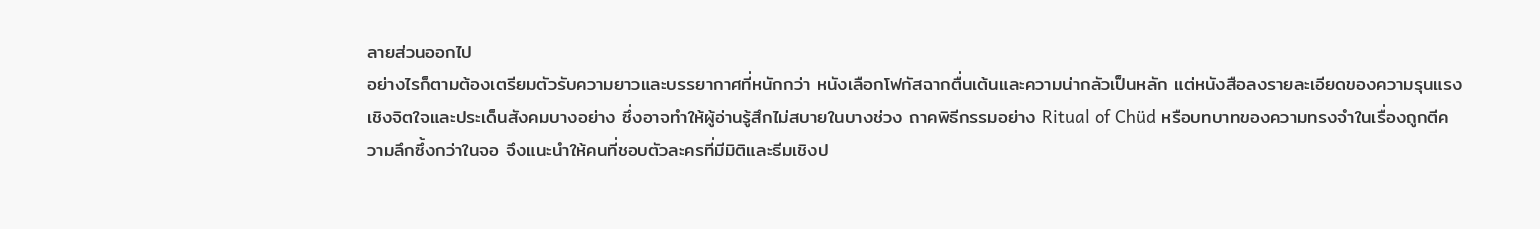ลายส่วนออกไป
อย่างไรก็ตามต้องเตรียมตัวรับความยาวและบรรยากาศที่หนักกว่า หนังเลือกโฟกัสฉากตื่นเต้นและความน่ากลัวเป็นหลัก แต่หนังสือลงรายละเอียดของความรุนแรงเชิงจิตใจและประเด็นสังคมบางอย่าง ซึ่งอาจทำให้ผู้อ่านรู้สึกไม่สบายในบางช่วง ถาคพิธีกรรมอย่าง Ritual of Chüd หรือบทบาทของความทรงจำในเรื่องถูกตีความลึกซึ้งกว่าในจอ จึงแนะนำให้คนที่ชอบตัวละครที่มีมิติและธีมเชิงป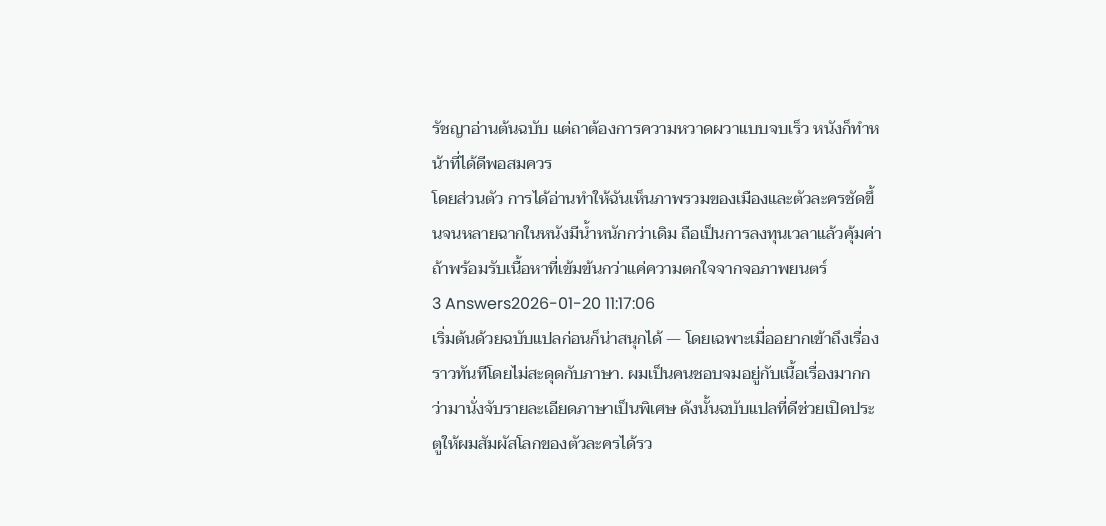รัชญาอ่านต้นฉบับ แต่ถาต้องการความหวาดผวาแบบจบเร็ว หนังก็ทำหน้าที่ได้ดีพอสมควร
โดยส่วนตัว การได้อ่านทำให้ฉันเห็นภาพรวมของเมืองและตัวละครชัดขึ้นจนหลายฉากในหนังมีน้ำหนักกว่าเดิม ถือเป็นการลงทุนเวลาแล้วคุ้มค่าถ้าพร้อมรับเนื้อหาที่เข้มข้นกว่าแค่ความตกใจจากจอภาพยนตร์
3 Answers2026-01-20 11:17:06
เริ่มต้นด้วยฉบับแปลก่อนก็น่าสนุกได้ — โดยเฉพาะเมื่ออยากเข้าถึงเรื่องราวทันทีโดยไม่สะดุดกับภาษา. ผมเป็นคนชอบจมอยู่กับเนื้อเรื่องมากกว่ามานั่งจับรายละเอียดภาษาเป็นพิเศษ ดังนั้นฉบับแปลที่ดีช่วยเปิดประตูให้ผมสัมผัสโลกของตัวละครได้รว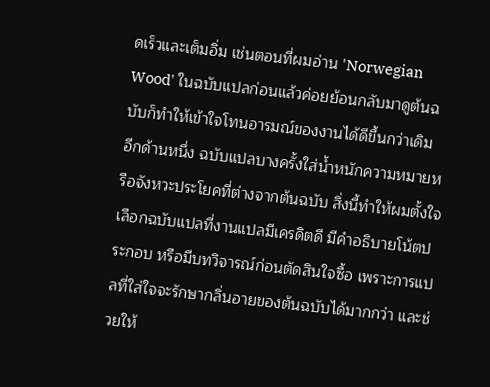ดเร็วและเต็มอิ่ม เช่นตอนที่ผมอ่าน 'Norwegian Wood' ในฉบับแปลก่อนแล้วค่อยย้อนกลับมาดูต้นฉบับก็ทำให้เข้าใจโทนอารมณ์ของงานได้ดีขึ้นกว่าเดิม
อีกด้านหนึ่ง ฉบับแปลบางครั้งใส่น้ำหนักความหมายหรือจังหวะประโยคที่ต่างจากต้นฉบับ สิ่งนี้ทำให้ผมตั้งใจเลือกฉบับแปลที่งานแปลมีเครดิตดี มีคำอธิบายโน้ตประกอบ หรือมีบทวิจารณ์ก่อนตัดสินใจซื้อ เพราะการแปลที่ใส่ใจจะรักษากลิ่นอายของต้นฉบับได้มากกว่า และช่วยให้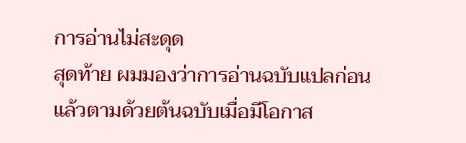การอ่านไม่สะดุด
สุดท้าย ผมมองว่าการอ่านฉบับแปลก่อนแล้วตามด้วยต้นฉบับเมื่อมีโอกาส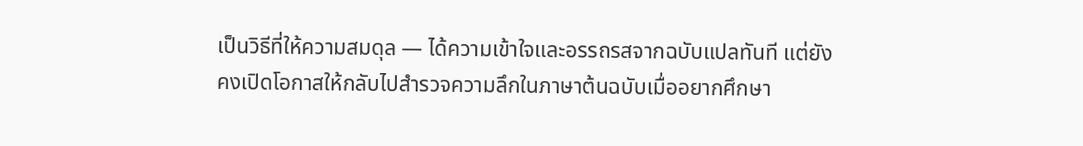เป็นวิธีที่ให้ความสมดุล — ได้ความเข้าใจและอรรถรสจากฉบับแปลทันที แต่ยังคงเปิดโอกาสให้กลับไปสำรวจความลึกในภาษาต้นฉบับเมื่ออยากศึกษา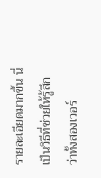รายละเอียดมากขึ้น นี่เป็นวิธีที่ช่วยให้รู้สึกว่าทั้งสองเวอร์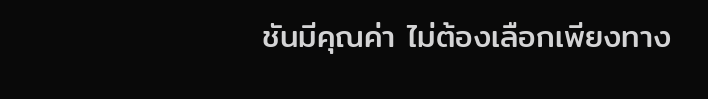ชันมีคุณค่า ไม่ต้องเลือกเพียงทาง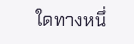ใดทางหนึ่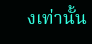งเท่านั้น